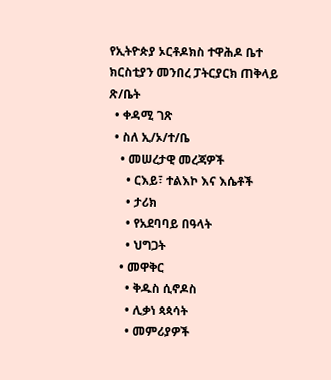የኢትዮጵያ ኦርቶዶክስ ተዋሕዶ ቤተ ክርስቲያን መንበረ ፓትርያርክ ጠቅላይ ጽ/ቤት
  • ቀዳሚ ገጽ
  • ስለ ኢ/ኦ/ተ/ቤ
    • መሠረታዊ መረጃዎች
      • ርእይ፣ ተልእኮ እና እሴቶች
      • ታሪክ
      • የአደባባይ በዓላት
      • ህግጋት
    • መዋቅር
      • ቅዱስ ሲኖዶስ
      • ሊቃነ ጳጳሳት
      • መምሪያዎች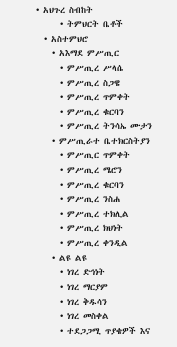• አህጉረ ስብከት
      • ትምህርት ቤቶች
  • አስተምህሮ
    • አእማደ ምሥጢር
      • ምሥጢረ ሥላሴ
      • ምሥጢረ ስጋዌ
      • ምሥጢረ ጥምቀት
      • ምሥጢረ ቁርባን
      • ምሥጢረ ትንሳኤ ሙታን
    • ምሥጢራተ ቤተክርስትያን
      • ምሥጢር ጥምቀት
      • ምሥጢረ ሜሮን
      • ምሥጢረ ቁርባን
      • ምሥጢረ ንስሐ
      • ምሥጢረ ተክሊል
      • ምሥጢረ ክህነት
      • ምሥጢረ ቀንዲል
    • ልዩ ልዩ
      • ነገረ ድኅነት
      • ነገረ ማርያም
      • ነገረ ቅዱሳን
      • ነገረ መስቀል
      • ተደጋጋሚ ጥያቄዎች እና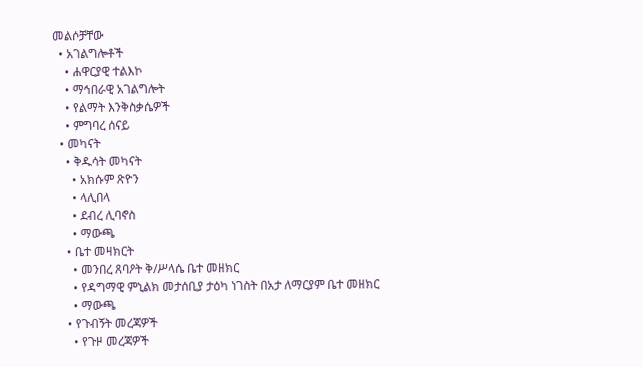መልሶቻቸው
  • አገልግሎቶች
    • ሐዋርያዊ ተልእኮ
    • ማኅበራዊ አገልግሎት
    • የልማት እንቅስቃሴዎች
    • ምግባረ ሰናይ
  • መካናት
    • ቅዱሳት መካናት
      • አክሱም ጽዮን
      • ላሊበላ
      • ደብረ ሊባኖስ
      • ማውጫ
    • ቤተ መዛክርት
      • መንበረ ጸባዖት ቅ/ሥላሴ ቤተ መዘክር
      • የዳግማዊ ምኒልክ መታሰቢያ ታዕካ ነገስት በአታ ለማርያም ቤተ መዘክር
      • ማውጫ
    • የጉብኝት መረጃዎች
      • የጉዞ መረጃዎች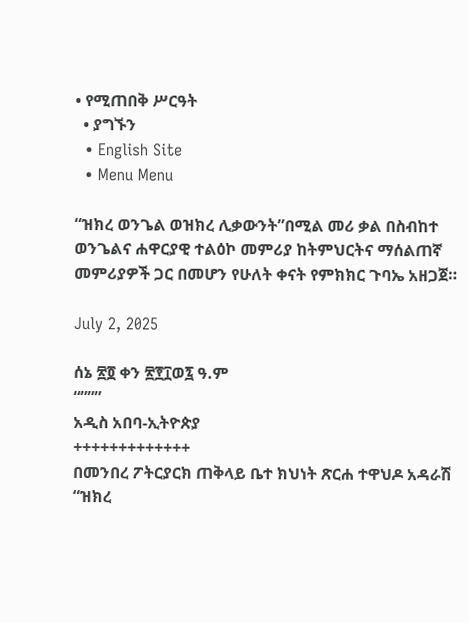• የሚጠበቅ ሥርዓት
  • ያግኙን
  • English Site
  • Menu Menu

“ዝክረ ወንጌል ወዝክረ ሊቃውንት”በሚል መሪ ቃል በስብከተ ወንጌልና ሐዋርያዊ ተልዕኮ መምሪያ ከትምህርትና ማሰልጠኛ መምሪያዎች ጋር በመሆን የሁለት ቀናት የምክክር ጉባኤ አዘጋጀ።

July 2, 2025

ሰኔ ፳፬ ቀን ፳፻፲ወ፯ ዓ.ም
“”””
አዲስ አበባ-ኢትዮጵያ
+++++++++++++
በመንበረ ፖትርያርክ ጠቅላይ ቤተ ክህነት ጽርሐ ተዋህዶ አዳራሽ “ዝክረ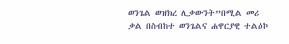ወንጌል ወዝክረ ሊቃውንት”በሚል መሪ ቃል በስብከተ ወንጌልና ሐዋርያዊ ተልዕኮ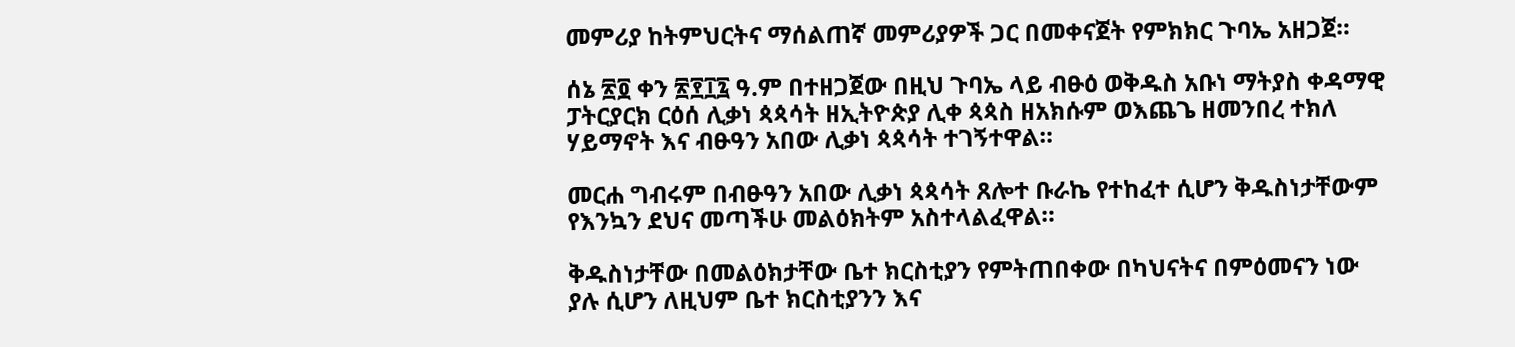መምሪያ ከትምህርትና ማሰልጠኛ መምሪያዎች ጋር በመቀናጀት የምክክር ጉባኤ አዘጋጀ።

ሰኔ ፳፬ ቀን ፳፻፲፯ ዓ.ም በተዘጋጀው በዚህ ጉባኤ ላይ ብፁዕ ወቅዱስ አቡነ ማትያስ ቀዳማዊ ፓትርያርክ ርዕሰ ሊቃነ ጳጳሳት ዘኢትዮጵያ ሊቀ ጳጳስ ዘአክሱም ወእጨጌ ዘመንበረ ተክለ ሃይማኖት እና ብፁዓን አበው ሊቃነ ጳጳሳት ተገኝተዋል።

መርሐ ግብሩም በብፁዓን አበው ሊቃነ ጳጳሳት ጸሎተ ቡራኬ የተከፈተ ሲሆን ቅዱስነታቸውም የእንኳን ደህና መጣችሁ መልዕክትም አስተላልፈዋል።

ቅዱስነታቸው በመልዕክታቸው ቤተ ክርስቲያን የምትጠበቀው በካህናትና በምዕመናን ነው ያሉ ሲሆን ለዚህም ቤተ ክርስቲያንን እና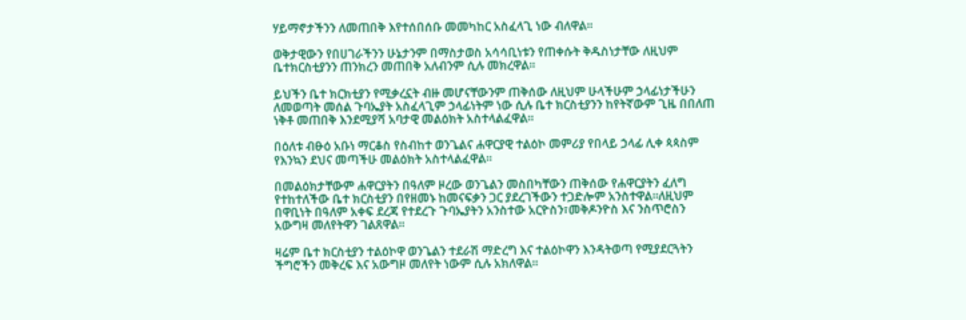ሃይማኖታችንን ለመጠበቅ እየተሰበሰቡ መመካከር አስፈላጊ ነው ብለዋል።

ወቅታዊውን የበሀገራችንን ሁኔታንም በማስታወስ አሳሳቢነቱን የጠቀሱት ቅዱስነታቸው ለዚህም ቤተክርስቲያንን ጠንክረን መጠበቅ አለብንም ሲሉ መክረዋል።

ይህችን ቤተ ክርክቲያን የሚቃረኗት ብዙ መሆናቸውንም ጠቅሰው ለዚህም ሁላችሁም ኃላፊነታችሁን ለመወጣት መሰል ጉባኤያት አስፈላጊም ኃላፊነትም ነው ሲሉ ቤተ ክርስቲያንን ከየትኛውም ጊዜ በበለጠ ነቅቶ መጠበቅ እንደሚያሻ አባታዊ መልዕክት አስተላልፈዋል።

በዕለቱ ብፁዕ አቡነ ማርቆስ የስብከተ ወንጌልና ሐዋርያዊ ተልዕኮ መምሪያ የበላይ ኃላፊ ሊቀ ጳጳስም የእንኳን ደህና መጣችሁ መልዕክት አስተላልፈዋል።

በመልዕክታቸውም ሐዋርያትን በዓለም ዞረው ወንጌልን መስበካቸውን ጠቅሰው የሐዋርያትን ፈለግ የተከተለችው ቤተ ክርስቲያን በየዘመኑ ከመናፍቃን ጋር ያደረገችውን ተጋድሎም አንስተዋል።ለዚህም በዋቢነት በዓለም አቀፍ ደረጃ የተደረጉ ጉባኤያትን አንስተው አርዮስን፣መቅዶንዮስ እና ንስጥሮስን አውግዛ መለየትዋን ገልጸዋል።

ዛሬም ቤተ ክርስቲያን ተልዕኮዋ ወንጌልን ተደራሽ ማድረግ እና ተልዕኮዋን እንዳትወጣ የሚያደርጓትን ችግሮችን መቅረፍ እና አውግዞ መለየት ነውም ሲሉ አክለዋል።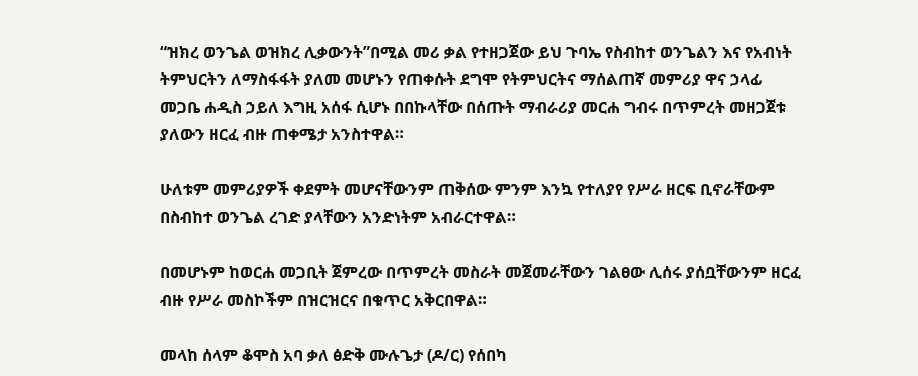“ዝክረ ወንጌል ወዝክረ ሊቃውንት”በሚል መሪ ቃል የተዘጋጀው ይህ ጉባኤ የስብከተ ወንጌልን እና የአብነት ትምህርትን ለማስፋፋት ያለመ መሆኑን የጠቀሱት ደግሞ የትምህርትና ማሰልጠኛ መምሪያ ዋና ኃላፊ መጋቤ ሐዲስ ኃይለ እግዚ አሰፋ ሲሆኑ በበኩላቸው በሰጡት ማብራሪያ መርሐ ግብሩ በጥምረት መዘጋጀቱ ያለውን ዘርፈ ብዙ ጠቀሜታ አንስተዋል።

ሁለቱም መምሪያዎች ቀደምት መሆናቸውንም ጠቅሰው ምንም እንኳ የተለያየ የሥራ ዘርፍ ቢኖራቸውም በስብከተ ወንጌል ረገድ ያላቸውን አንድነትም አብራርተዋል።

በመሆኑም ከወርሐ መጋቢት ጀምረው በጥምረት መስራት መጀመራቸውን ገልፀው ሊሰሩ ያሰቧቸውንም ዘርፈ ብዙ የሥራ መስኮችም በዝርዝርና በቁጥር አቅርበዋል።

መላከ ሰላም ቆሞስ አባ ቃለ ፅድቅ ሙሉጌታ (ዶ/ር) የሰበካ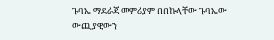ጉባኤ ማደራጃ መምሪያም በበኩላቸው ጉባኤው ውጪያዊውን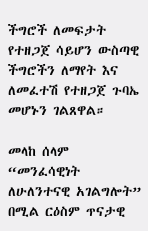ችግሮች ለመፍታት የተዘጋጀ ሳይሆን ውስጣዊ ችግሮችን ለማየት እና ለመፈተሽ የተዘጋጀ ጉባኤ መሆኑን ገልጸዋል።

መላከ ሰላም “መንፈሳዊነት ለሁለንተናዊ አገልግሎት” በሚል ርዕስም ጥናታዊ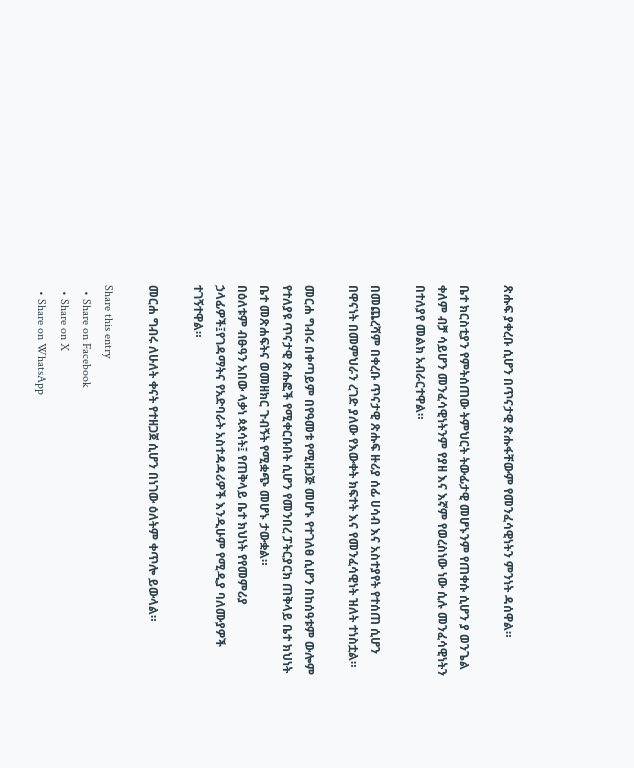ጽሑፍ ያቀረቡ ሲሆን በጥናታዊ ጽሑፋቸውም የመንፈሳዊነትን ምንነት ዳሰዋል።

ቤተ ክርስቲያን የምትሰጠው ትምህርት ትውፊታዊ መሆኑንም የጠቀሱ ሲሆን ያ ወንጌል ቀለም ብቻ ሳይሆን መንፈሳዊነትንም የያዘ እና እኛም የወረስነው ነው ሲሉ መንፈሳዊነትን በተለያየ መልክ አብራርተዋል።

በመጨረሻም በቀረቡ ጥናታዊ ጽሑፍ ዙሪያ ሰፊ ሀሳብ እና አስተያየት የተሰጠ ሲሆን በዋናነት በመምህራን ረገድ ያለው የእውቀት ክፍተት እና የመንፈሳዊነት ዝለት ተነስቷል።

መርሐ ግብሩ በቀጣይም በየዓመቱ የሚዘጋጅ መሆኑ የተገለፀ ሲሆን በከሰዓቱም ውሎም የተለያዩ ጥናታዊ ጽሑፎች የሚቀርቡበት ሲሆን የመንበረ ፓትርያርክ ጠቅላይ ቤተ ክህነት ቤተ መጽሐፍትና ወመዘክር ጉብኝት የሚቋጭ መሆኑ ታውቋል።
በዕለቱም ብፁዓን አበው ላቃነ ጳጳሳት፤ የጠቅላይ ቤተ ክህነት የየመምሪያ ኃላፊዎች፤የገዳማትና የአድባራት አስተዳዳሪዎች እንዲሁም የሚዲያ ባለሙያዎች ተገኝተዋል።

መርሐ ግብሩ ለሁለት ቀናት የተዘጋጀ ሲሆን በነገው ዕለትም ቀጥሎ ይውላል።

Share this entry
  • Share on Facebook
  • Share on X
  • Share on WhatsApp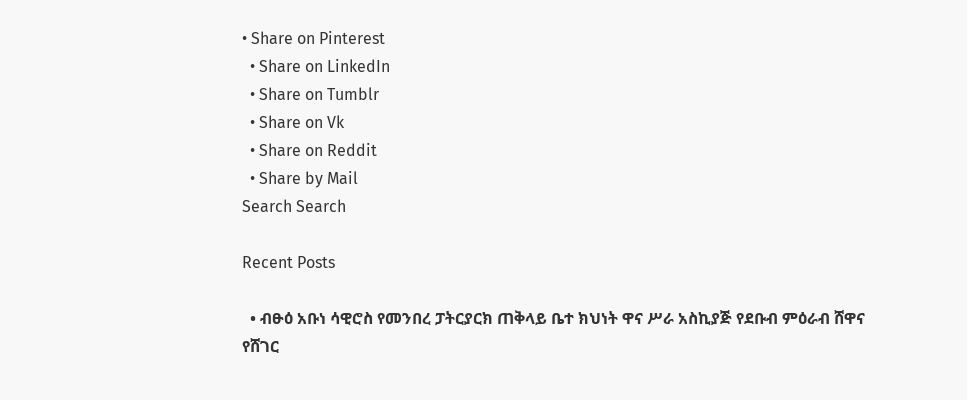• Share on Pinterest
  • Share on LinkedIn
  • Share on Tumblr
  • Share on Vk
  • Share on Reddit
  • Share by Mail
Search Search

Recent Posts

  • ብፁዕ አቡነ ሳዊሮስ የመንበረ ፓትርያርክ ጠቅላይ ቤተ ክህነት ዋና ሥራ አስኪያጅ የደቡብ ምዕራብ ሸዋና የሸገር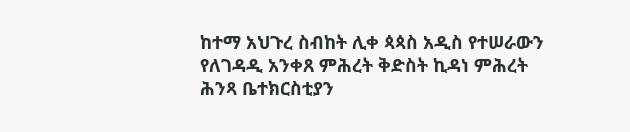ከተማ አህጉረ ስብከት ሊቀ ጳጳስ አዲስ የተሠራውን የለገዳዲ አንቀጸ ምሕረት ቅድስት ኪዳነ ምሕረት ሕንጻ ቤተክርስቲያን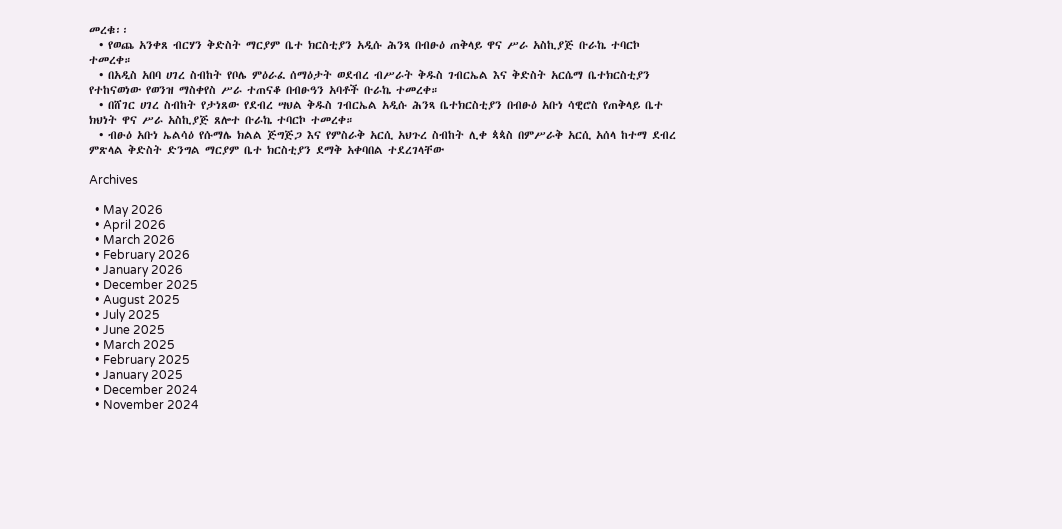መረቁ፡፡
  • የወጨ አንቀጸ ብርሃን ቅድስት ማርያም ቤተ ክርስቲያን አዲሱ ሕንጻ በብፁዕ ጠቅላይ ዋና ሥራ አስኪያጅ ቡራኬ ተባርኮ ተመረቀ።
  • በአዲስ አበባ ሀገረ ስብከት የቦሌ ምዕራፈ ሰማዕታት ወደብረ ብሥራት ቅዱስ ገብርኤል እና ቅድስት አርሴማ ቤተክርስቲያን የተከናወነው የወንዝ ማስቀየስ ሥራ ተጠናቆ በብፁዓን አባቶች ቡራኬ ተመረቀ።
  • በሸገር ሀገረ ስብከት የታነጸው የደብረ ሣህል ቅዱስ ገብርኤል አዲሱ ሕንጻ ቤተክርስቲያን በብፁዕ አቡነ ሳዊሮስ የጠቅላይ ቤተ ክህነት ዋና ሥራ አስኪያጅ ጸሎተ ቡራኬ ተባርኮ ተመረቀ።
  • ብፁዕ አቡነ ኤልሳዕ የሱማሌ ክልል ጅግጅጋ እና የምስራቅ አርሲ አህጉረ ስብከት ሊቀ ጳጳስ በምሥራቅ አርሲ አሰላ ከተማ ደብረ ምጽላል ቅድስት ድንግል ማርያም ቤተ ክርስቲያን ደማቅ አቀባበል ተደረገላቸው

Archives

  • May 2026
  • April 2026
  • March 2026
  • February 2026
  • January 2026
  • December 2025
  • August 2025
  • July 2025
  • June 2025
  • March 2025
  • February 2025
  • January 2025
  • December 2024
  • November 2024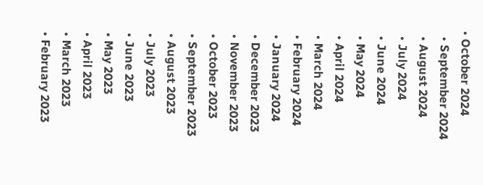• October 2024
  • September 2024
  • August 2024
  • July 2024
  • June 2024
  • May 2024
  • April 2024
  • March 2024
  • February 2024
  • January 2024
  • December 2023
  • November 2023
  • October 2023
  • September 2023
  • August 2023
  • July 2023
  • June 2023
  • May 2023
  • April 2023
  • March 2023
  • February 2023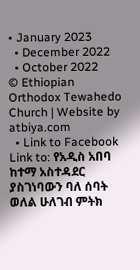• January 2023
  • December 2022
  • October 2022
© Ethiopian Orthodox Tewahedo Church | Website by atbiya.com
  • Link to Facebook
Link to: የአዲስ አበባ ከተማ አስተዳደር ያስገነባውን ባለ ሰባት ወለል ሁለገብ ምትክ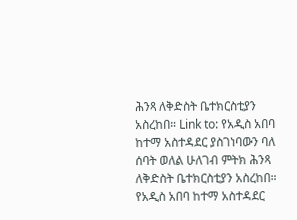ሕንጻ ለቅድስት ቤተክርስቲያን አስረከበ። Link to: የአዲስ አበባ ከተማ አስተዳደር ያስገነባውን ባለ ሰባት ወለል ሁለገብ ምትክ ሕንጻ ለቅድስት ቤተክርስቲያን አስረከበ። የአዲስ አበባ ከተማ አስተዳደር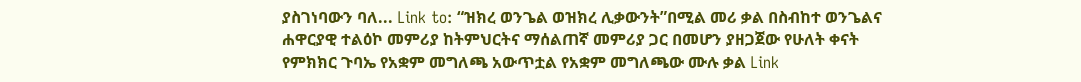ያስገነባውን ባለ... Link to: “ዝክረ ወንጌል ወዝክረ ሊቃውንት”በሚል መሪ ቃል በስብከተ ወንጌልና ሐዋርያዊ ተልዕኮ መምሪያ ከትምህርትና ማሰልጠኛ መምሪያ ጋር በመሆን ያዘጋጀው የሁለት ቀናት የምክክር ጉባኤ የአቋም መግለጫ አውጥቷል የአቋም መግለጫው ሙሉ ቃል Link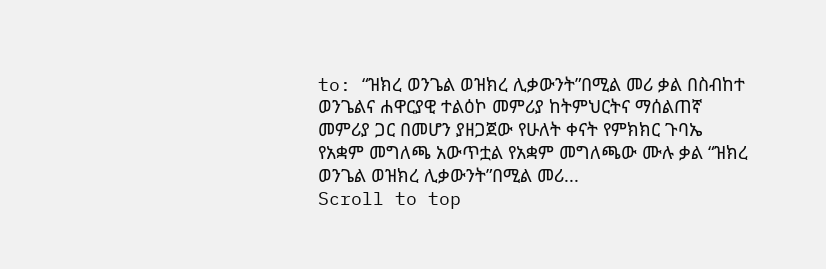to: “ዝክረ ወንጌል ወዝክረ ሊቃውንት”በሚል መሪ ቃል በስብከተ ወንጌልና ሐዋርያዊ ተልዕኮ መምሪያ ከትምህርትና ማሰልጠኛ መምሪያ ጋር በመሆን ያዘጋጀው የሁለት ቀናት የምክክር ጉባኤ የአቋም መግለጫ አውጥቷል የአቋም መግለጫው ሙሉ ቃል “ዝክረ ወንጌል ወዝክረ ሊቃውንት”በሚል መሪ...
Scroll to top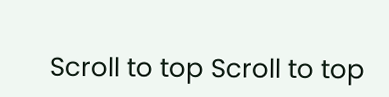Scroll to top Scroll to top